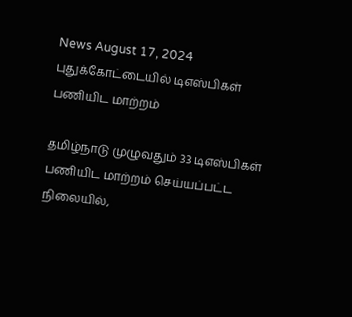News August 17, 2024
புதுக்கோட்டையில் டிஎஸ்பிகள் பணியிட மாற்றம்

தமிழ்நாடு முழுவதும் 33 டிஎஸ்பிகள் பணியிட மாற்றம் செய்யப்பட்ட நிலையில்,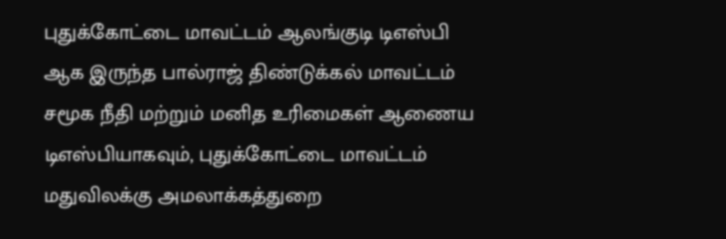புதுக்கோட்டை மாவட்டம் ஆலங்குடி டிஎஸ்பி ஆக இருந்த பால்ராஜ் திண்டுக்கல் மாவட்டம் சமூக நீதி மற்றும் மனித உரிமைகள் ஆணைய டிஎஸ்பியாகவும், புதுக்கோட்டை மாவட்டம் மதுவிலக்கு அமலாக்கத்துறை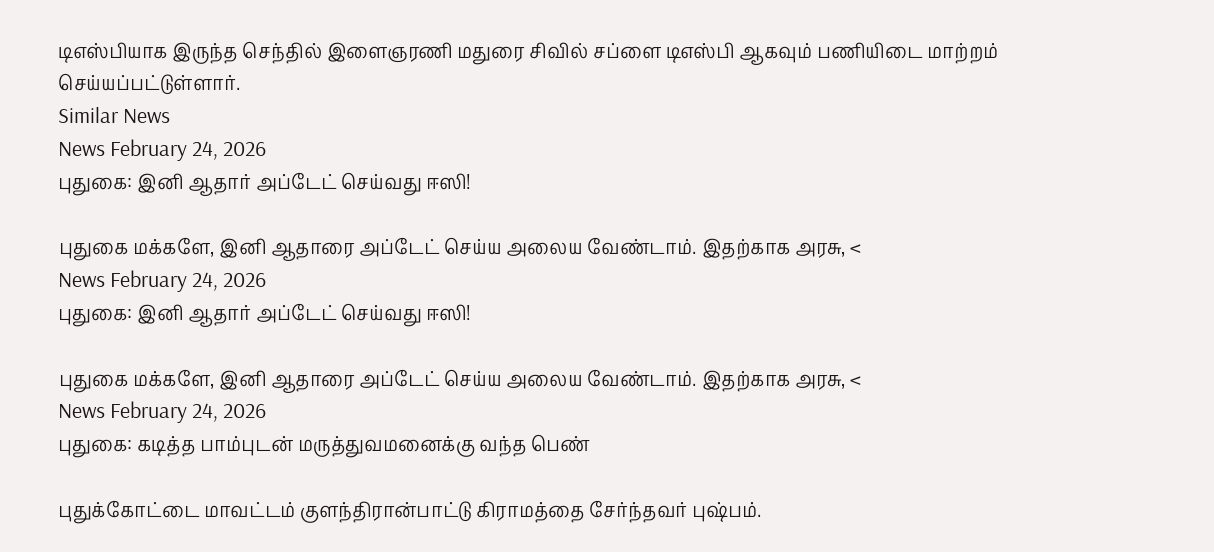டிஎஸ்பியாக இருந்த செந்தில் இளைஞரணி மதுரை சிவில் சப்ளை டிஎஸ்பி ஆகவும் பணியிடை மாற்றம் செய்யப்பட்டுள்ளார்.
Similar News
News February 24, 2026
புதுகை: இனி ஆதார் அப்டேட் செய்வது ஈஸி!

புதுகை மக்களே, இனி ஆதாரை அப்டேட் செய்ய அலைய வேண்டாம். இதற்காக அரசு, <
News February 24, 2026
புதுகை: இனி ஆதார் அப்டேட் செய்வது ஈஸி!

புதுகை மக்களே, இனி ஆதாரை அப்டேட் செய்ய அலைய வேண்டாம். இதற்காக அரசு, <
News February 24, 2026
புதுகை: கடித்த பாம்புடன் மருத்துவமனைக்கு வந்த பெண்

புதுக்கோட்டை மாவட்டம் குளந்திரான்பாட்டு கிராமத்தை சேர்ந்தவர் புஷ்பம்.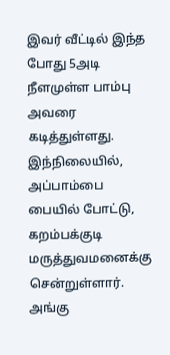இவர் வீட்டில் இந்த போது 5அடி நீளமுள்ள பாம்பு அவரை கடித்துள்ளது. இந்நிலையில், அப்பாம்பை பையில் போட்டு, கறம்பக்குடி மருத்துவமனைக்கு சென்றுள்ளார். அங்கு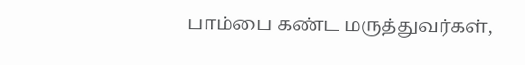பாம்பை கண்ட மருத்துவர்கள்,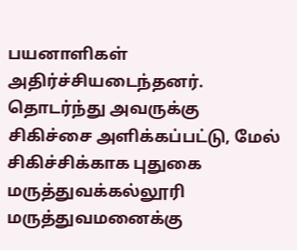பயனாளிகள் அதிர்ச்சியடைந்தனர். தொடர்ந்து அவருக்கு சிகிச்சை அளிக்கப்பட்டு, மேல் சிகிச்சிக்காக புதுகை மருத்துவக்கல்லூரி மருத்துவமனைக்கு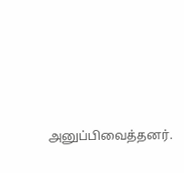அனுப்பிவைத்தனர்.